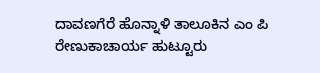ದಾವಣಗೆರೆ ಹೊನ್ನಾಳಿ ತಾಲೂಕಿನ ಎಂ ಪಿ ರೇಣುಕಾಚಾರ್ಯ ಹುಟ್ಟೂರು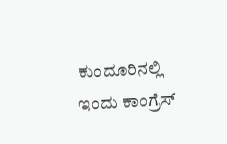ಕುಂದೂರಿನಲ್ಲಿ ಇಂದು ಕಾಂಗ್ರೆಸ್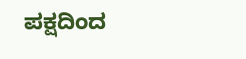ಪಕ್ಷದಿಂದ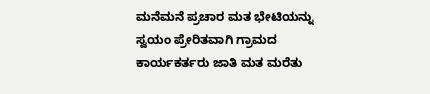ಮನೆಮನೆ ಪ್ರಚಾರ ಮತ ಭೇಟಿಯನ್ನು ಸ್ವಯಂ ಪ್ರೇರಿತವಾಗಿ ಗ್ರಾಮದ ಕಾರ್ಯಕರ್ತರು ಜಾತಿ ಮತ ಮರೆತು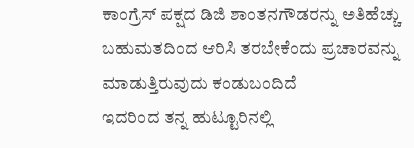ಕಾಂಗ್ರೆಸ್ ಪಕ್ಷದ ಡಿಜಿ ಶಾಂತನಗೌಡರನ್ನು ಅತಿಹೆಚ್ಚು ಬಹುಮತದಿಂದ ಆರಿಸಿ ತರಬೇಕೆಂದು ಪ್ರಚಾರವನ್ನು ಮಾಡುತ್ತಿರುವುದು ಕಂಡುಬಂದಿದೆ
ಇದರಿಂದ ತನ್ನ ಹುಟ್ಟೂರಿನಲ್ಲಿ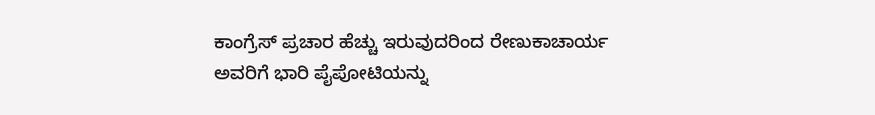ಕಾಂಗ್ರೆಸ್ ಪ್ರಚಾರ ಹೆಚ್ಚು ಇರುವುದರಿಂದ ರೇಣುಕಾಚಾರ್ಯ ಅವರಿಗೆ ಭಾರಿ ಪೈಪೋಟಿಯನ್ನು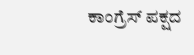ಕಾಂಗ್ರೆಸ್ ಪಕ್ಷದ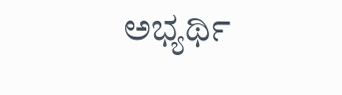ಅಭ್ಯರ್ಥಿ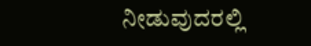ನೀಡುವುದರಲ್ಲಿ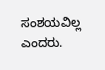ಸಂಶಯವಿಲ್ಲ ಎಂದರು.